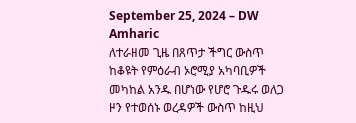September 25, 2024 – DW Amharic
ለተራዘመ ጊዜ በጸጥታ ችግር ውስጥ ከቆዩት የምዕራብ ኦሮሚያ አካባቢዎች መካከል አንዱ በሆነው የሆሮ ጉዱሩ ወለጋ ዞን የተወሰኑ ወረዳዎች ውስጥ ከዚህ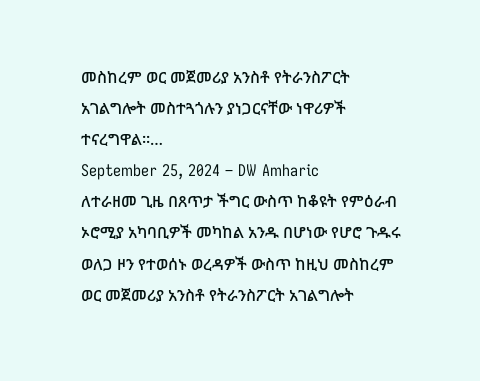መስከረም ወር መጀመሪያ አንስቶ የትራንስፖርት አገልግሎት መስተጓጎሉን ያነጋርናቸው ነዋሪዎች ተናረግዋል፡፡…
September 25, 2024 – DW Amharic
ለተራዘመ ጊዜ በጸጥታ ችግር ውስጥ ከቆዩት የምዕራብ ኦሮሚያ አካባቢዎች መካከል አንዱ በሆነው የሆሮ ጉዱሩ ወለጋ ዞን የተወሰኑ ወረዳዎች ውስጥ ከዚህ መስከረም ወር መጀመሪያ አንስቶ የትራንስፖርት አገልግሎት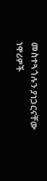መስተጓጎሉን ያነጋርናቸው ነዋሪዎች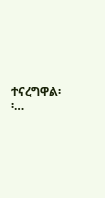ተናረግዋል፡፡…